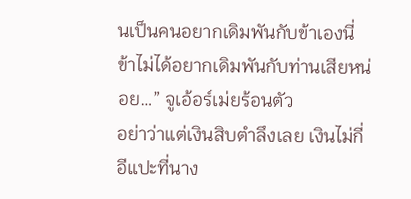นเป็นคนอยากเดิมพันกับข้าเองนี่ ข้าไม่ได้อยากเดิมพันกับท่านเสียหน่อย…” จูเอ้อร์เม่ยร้อนตัว
อย่าว่าแต่เงินสิบตำลึงเลย เงินไม่กี่อีแปะที่นาง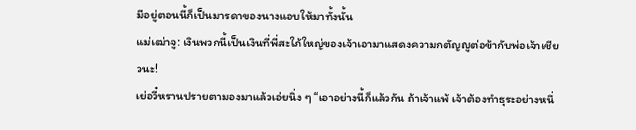มีอยู่ตอนนี้ก็เป็นมารดาของนางแอบให้มาทั้งนั้น
แม่เฒ่าจู: เงินพวกนี้เป็นเงินที่พี่สะใภ้ใหญ่ของเจ้าเอามาแสดงความกตัญญูต่อข้ากับพ่อเจ้าเชียวนะ!
เย่อวี๋หรานปรายตามองมาแล้วเอ่ยนิ่ง ๆ “เอาอย่างนี้ก็แล้วกัน ถ้าเจ้าแพ้ เจ้าต้องทำธุระอย่างหนึ่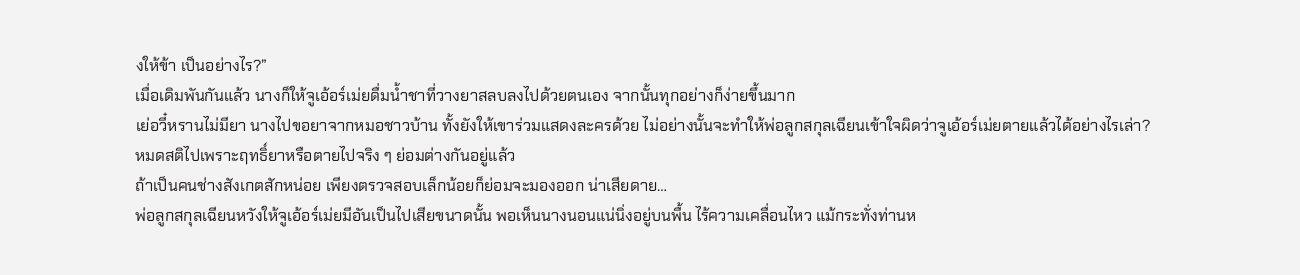งให้ข้า เป็นอย่างไร?”
เมื่อเดิมพันกันแล้ว นางก็ให้จูเอ้อร์เม่ยดื่มน้ำชาที่วางยาสลบลงไปด้วยตนเอง จากนั้นทุกอย่างก็ง่ายขึ้นมาก
เย่อวี๋หรานไม่มียา นางไปขอยาจากหมอชาวบ้าน ทั้งยังให้เขาร่วมแสดงละครด้วย ไม่อย่างนั้นจะทำให้พ่อลูกสกุลเฉียนเข้าใจผิดว่าจูเอ้อร์เม่ยตายแล้วได้อย่างไรเล่า?
หมดสติไปเพราะฤทธิ์ยาหรือตายไปจริง ๆ ย่อมต่างกันอยู่แล้ว
ถ้าเป็นคนช่างสังเกตสักหน่อย เพียงตรวจสอบเล็กน้อยก็ย่อมจะมองออก น่าเสียดาย…
พ่อลูกสกุลเฉียนหวังให้จูเอ้อร์เม่ยมีอันเป็นไปเสียขนาดนั้น พอเห็นนางนอนแน่นิ่งอยู่บนพื้น ไร้ความเคลื่อนไหว แม้กระทั่งท่านห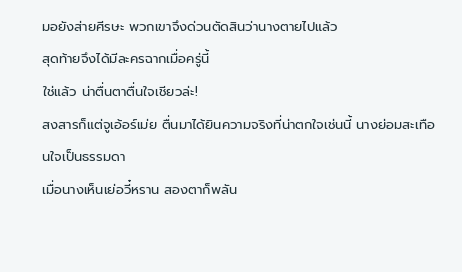มอยังส่ายศีรษะ พวกเขาจึงด่วนตัดสินว่านางตายไปแล้ว
สุดท้ายจึงได้มีละครฉากเมื่อครู่นี้
ใช่แล้ว น่าตื่นตาตื่นใจเชียวล่ะ!
สงสารก็แต่จูเอ้อร์เม่ย ตื่นมาได้ยินความจริงที่น่าตกใจเช่นนี้ นางย่อมสะเทือนใจเป็นธรรมดา
เมื่อนางเห็นเย่อวี๋หราน สองตาก็พลัน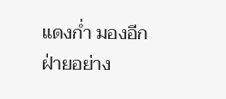แดงก่ำ มองอีกฝ่ายอย่าง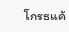โกรธแค้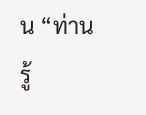น “ท่านรู้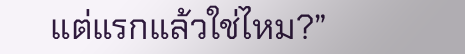แต่แรกแล้วใช่ไหม?”